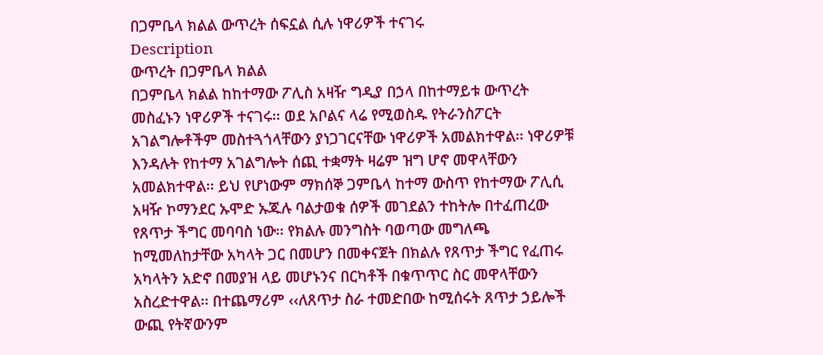በጋምቤላ ክልል ውጥረት ሰፍኗል ሲሉ ነዋሪዎች ተናገሩ
Description
ውጥረት በጋምቤላ ክልል
በጋምቤላ ክልል ከከተማው ፖሊስ አዛዥ ግዲያ በኃላ በከተማይቱ ውጥረት መስፈኑን ነዋሪዎች ተናገሩ፡፡ ወደ አቦልና ላሬ የሚወስዱ የትራንስፖርት አገልግሎቶችም መስተጓጎላቸውን ያነጋገርናቸው ነዋሪዎች አመልክተዋል፡፡ ነዋሪዎቹ እንዳሉት የከተማ አገልግሎት ሰጪ ተቋማት ዛሬም ዝግ ሆኖ መዋላቸውን አመልክተዋል፡፡ ይህ የሆነውም ማክሰኞ ጋምቤላ ከተማ ውስጥ የከተማው ፖሊሲ አዛዥ ኮማንደር ኡሞድ ኡጁሉ ባልታወቁ ሰዎች መገደልን ተከትሎ በተፈጠረው የጸጥታ ችግር መባባስ ነው፡፡ የክልሉ መንግስት ባወጣው መግለጫ ከሚመለከታቸው አካላት ጋር በመሆን በመቀናጀት በክልሉ የጸጥታ ችግር የፈጠሩ አካላትን አድኖ በመያዝ ላይ መሆኑንና በርካቶች በቁጥጥር ስር መዋላቸውን አስረድተዋል፡፡ በተጨማሪም ‹‹ለጸጥታ ስራ ተመድበው ከሚሰሩት ጸጥታ ኃይሎች ውጪ የትኛውንም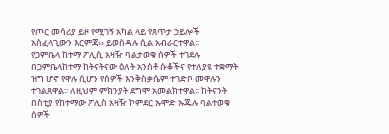የጦር መሳሪያ ይዞ የሚገኝ አካል ላይ የጸጥታ ኃይሎች አስፈላጊውን እርምጃ›› ይወስዳሉ ሲል አብራርተዋል፡፡
የጋምቤላ ከተማ ፖሊሲ አዛዥ ባልታወቁ ሰዎች ተገደሉ
በጋምቤላከተማ ከትናትናው ዕለት አንስቶ ሱቆችና የተለያዩ ተቋማት ዝግ ሆኖ የዋሉ ሲሆን የሰዎች እንቅስቃሴም ተገድቦ መዋሉን ተገልጸዋል፡፡ ለዚህም ምክንያት ደግሞ አመልክተዋል፡፡ ከትናንት በስቲያ የከተማው ፖሊስ አዛዥ ኮምደር ኡሞድ ኡጁሉ ባልተወቁ ሰዎች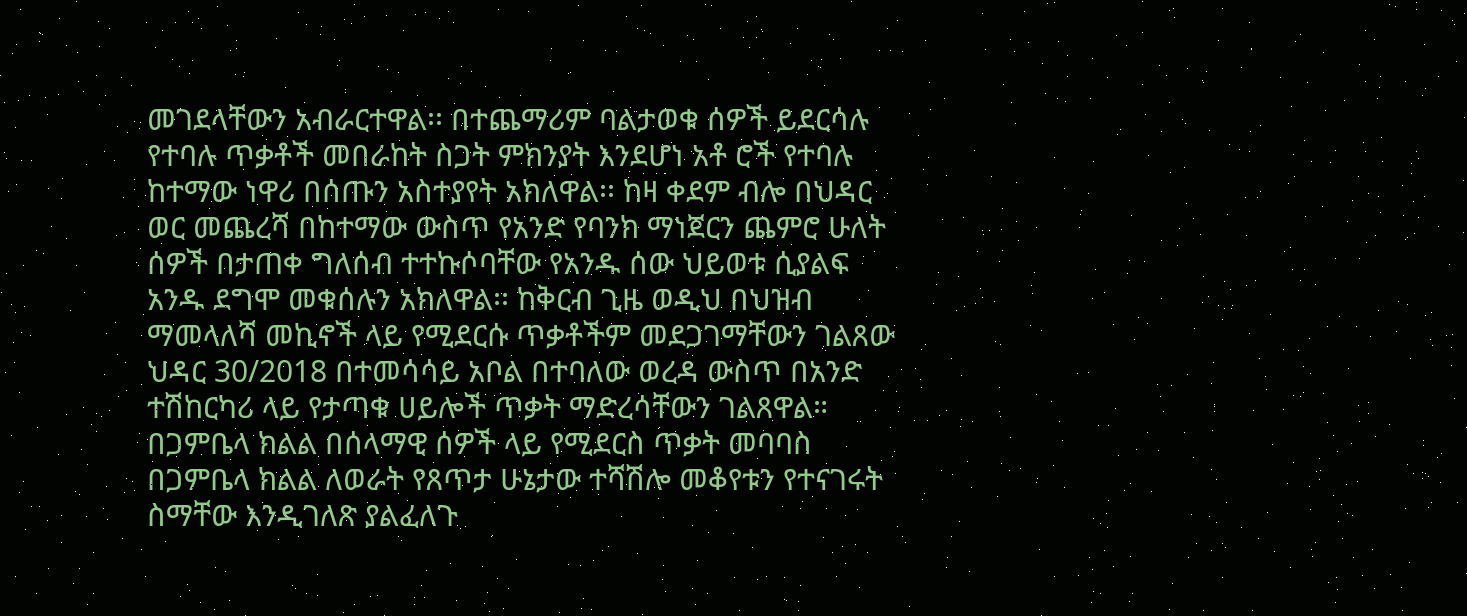መገደላቸውን አብራርተዋል፡፡ በተጨማሪም ባልታወቁ ሰዎች ይደርሳሉ የተባሉ ጥቃቶች መበራከት ስጋት ምክንያት እንደሆነ አቶ ሮች የተባሉ ከተማው ነዋሪ በሰጡን አስተያየት አክለዋል፡፡ ከዛ ቀደም ብሎ በህዳር ወር መጨረሻ በከተማው ውስጥ የአንድ የባንክ ማነጀርን ጨምሮ ሁለት ሰዎች በታጠቀ ግለሰብ ተተኩሶባቸው የአንዱ ሰው ህይወቱ ሲያልፍ አንዱ ደግሞ መቁሰሉን አክለዋል፡፡ ከቅርብ ጊዜ ወዲህ በህዝብ ማመላለሻ መኪኖች ላይ የሚደርሱ ጥቃቶችም መደጋገማቸውን ገልጸው ህዳር 30/2018 በተመሳሳይ አቦል በተባለው ወረዳ ውስጥ በአንድ ተሽከርካሪ ላይ የታጣቁ ሀይሎች ጥቃት ማድረሳቸውን ገልጸዋል።
በጋምቤላ ክልል በሰላማዊ ሰዎች ላይ የሚደርስ ጥቃት መባባስ
በጋምቤላ ክልል ለወራት የጸጥታ ሁኔታው ተሻሽሎ መቆየቱን የተናገሩት ስማቸው እንዲገለጽ ያልፈለጉ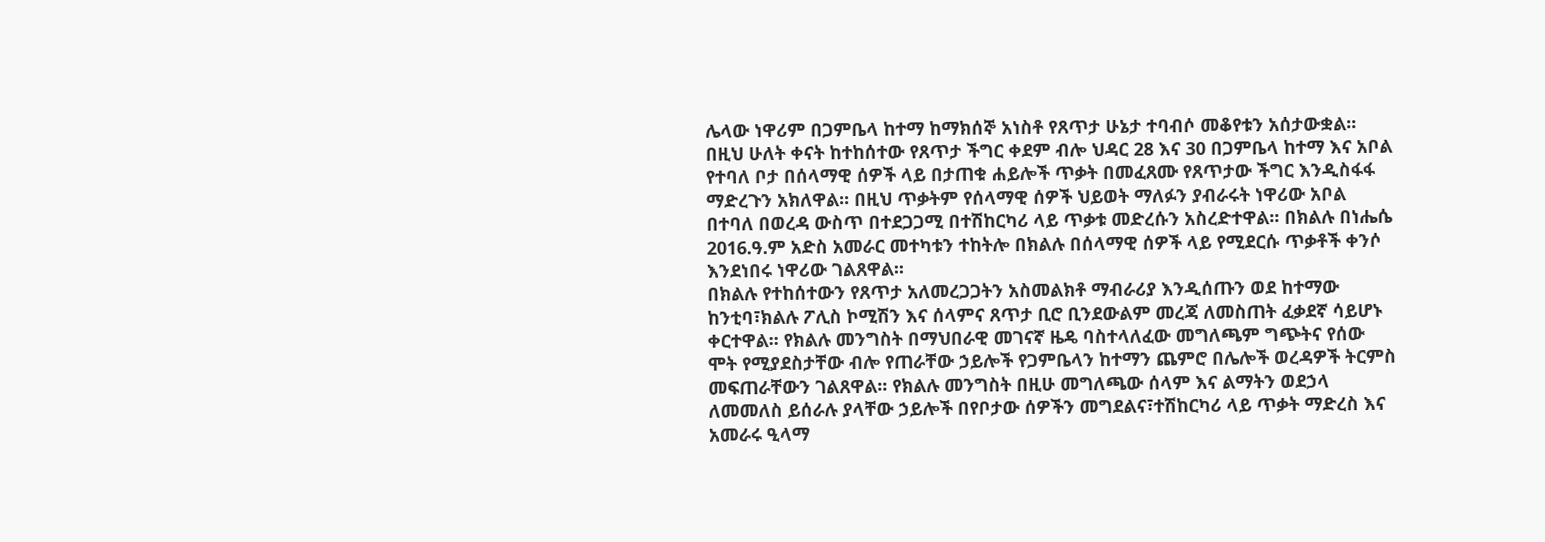ሌላው ነዋሪም በጋምቤላ ከተማ ከማክሰኞ አነስቶ የጸጥታ ሁኔታ ተባብሶ መቆየቱን አሰታውቋል፡፡ በዚህ ሁለት ቀናት ከተከሰተው የጸጥታ ችግር ቀደም ብሎ ህዳር 28 እና 30 በጋምቤላ ከተማ እና አቦል የተባለ ቦታ በሰላማዊ ሰዎች ላይ በታጠቁ ሐይሎች ጥቃት በመፈጸሙ የጸጥታው ችግር እንዲስፋፋ ማድረጉን አክለዋል፡፡ በዚህ ጥቃትም የሰላማዊ ሰዎች ህይወት ማለፉን ያብራሩት ነዋሪው አቦል በተባለ በወረዳ ውስጥ በተደጋጋሚ በተሽከርካሪ ላይ ጥቃቱ መድረሱን አስረድተዋል፡፡ በክልሉ በነሔሴ 2016.ዓ.ም አድስ አመራር መተካቱን ተከትሎ በክልሉ በሰላማዊ ሰዎች ላይ የሚደርሱ ጥቃቶች ቀንሶ እንደነበሩ ነዋሪው ገልጸዋል፡፡
በክልሉ የተከሰተውን የጸጥታ አለመረጋጋትን አስመልክቶ ማብራሪያ እንዲሰጡን ወደ ከተማው ከንቲባ፣ክልሉ ፖሊስ ኮሚሽን እና ሰላምና ጸጥታ ቢሮ ቢንደውልም መረጃ ለመስጠት ፈቃደኛ ሳይሆኑ ቀርተዋል፡፡ የክልሉ መንግስት በማህበራዊ መገናኛ ዜዴ ባስተላለፈው መግለጫም ግጭትና የሰው ሞት የሚያደስታቸው ብሎ የጠራቸው ኃይሎች የጋምቤላን ከተማን ጨምሮ በሌሎች ወረዳዎች ትርምስ መፍጠራቸውን ገልጸዋል፡፡ የክልሉ መንግስት በዚሁ መግለጫው ሰላም እና ልማትን ወደኃላ ለመመለስ ይሰራሉ ያላቸው ኃይሎች በየቦታው ሰዎችን መግደልና፣ተሽከርካሪ ላይ ጥቃት ማድረስ እና አመራሩ ዒላማ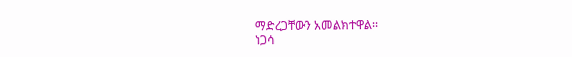ማድረጋቸውን አመልክተዋል፡፡
ነጋሳ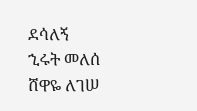ደሳለኝ
ኂሩት መለሰ
ሸዋዬ ለገሠ